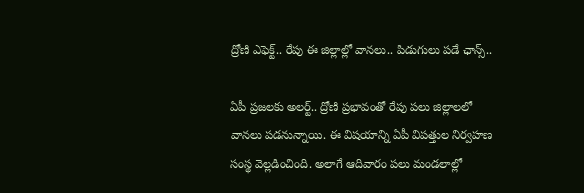ద్రోణి ఎఫెక్ట్.. రేపు ఈ జిల్లాల్లో వానలు.. పిడుగులు పడే ఛాన్స్..

ఏపీ ప్రజలకు అలర్ట్.. ద్రోణి ప్రభావంతో రేపు పలు జిల్లాలలో వానలు పడనున్నాయి. ఈ విషయాన్ని ఏపీ విపత్తుల నిర్వహణ సంస్థ వెల్లడించింది. అలాగే ఆదివారం పలు మండలాల్లో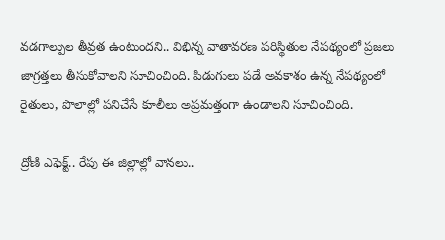వడగాల్పుల తీవ్రత ఉంటుందని.. విభిన్న వాతావరణ పరిస్థితుల నేపథ్యంలో ప్రజలు జాగ్రత్తలు తీసుకోవాలని సూచించింది. పిడుగులు పడే అవకాశం ఉన్న నేపథ్యంలో రైతులు, పొలాల్లో పనిచేసే కూలీలు అప్రమత్తంగా ఉండాలని సూచించింది.

ద్రోణి ఎఫెక్ట్.. రేపు ఈ జిల్లాల్లో వానలు..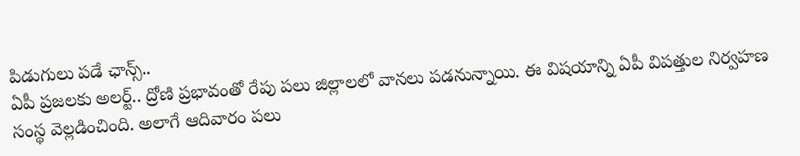పిడుగులు పడే ఛాన్స్..
ఏపీ ప్రజలకు అలర్ట్.. ద్రోణి ప్రభావంతో రేపు పలు జిల్లాలలో వానలు పడనున్నాయి. ఈ విషయాన్ని ఏపీ విపత్తుల నిర్వహణ సంస్థ వెల్లడించింది. అలాగే ఆదివారం పలు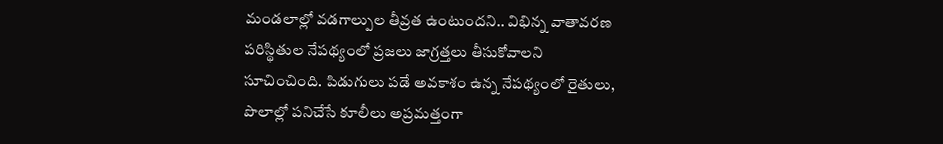మండలాల్లో వడగాల్పుల తీవ్రత ఉంటుందని.. విభిన్న వాతావరణ పరిస్థితుల నేపథ్యంలో ప్రజలు జాగ్రత్తలు తీసుకోవాలని సూచించింది. పిడుగులు పడే అవకాశం ఉన్న నేపథ్యంలో రైతులు, పొలాల్లో పనిచేసే కూలీలు అప్రమత్తంగా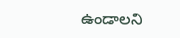ఉండాలని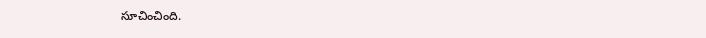సూచించింది.